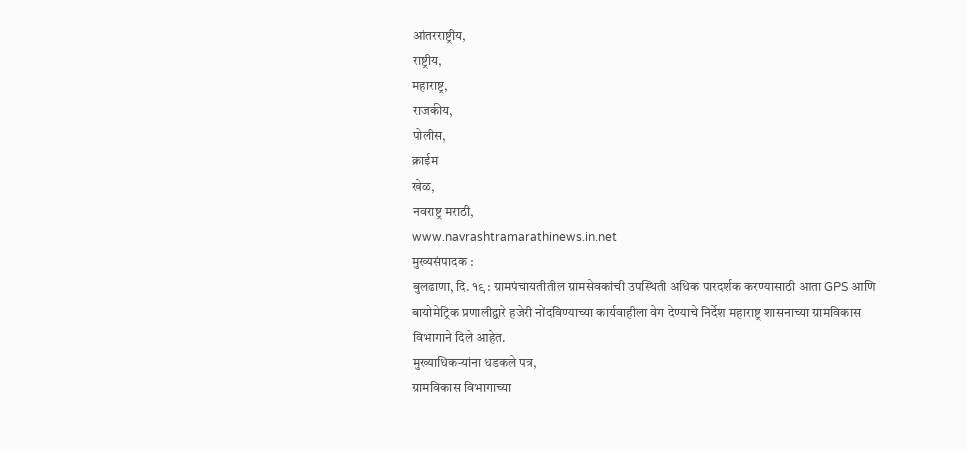आंतरराष्ट्रीय,
राष्ट्रीय,
महाराष्ट्र,
राजकीय,
पोलीस,
क्राईम
खेळ,
नवराष्ट्र मराठी,
www.navrashtramarathinews.in.net
मुख्यसंपादक :
बुलढाणा, दि. १९ : ग्रामपंचायतीतील ग्रामसेवकांची उपस्थिती अधिक पारदर्शक करण्यासाठी आता GPS आणि बायोमेट्रिक प्रणालीद्वारे हजेरी नोंदविण्याच्या कार्यवाहीला वेग देण्याचे निर्देश महाराष्ट्र शासनाच्या ग्रामविकास विभागाने दिले आहेत.
मुख्याधिकऱ्यांना धडकले पत्र,
ग्रामविकास विभागाच्या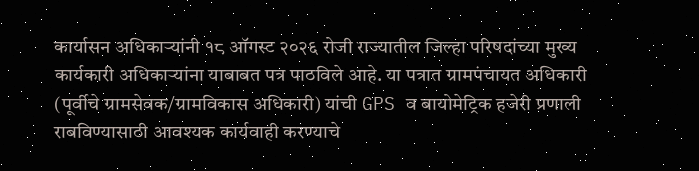कार्यासन अधिकाऱ्यांनी १८ ऑगस्ट २०२६ रोजी राज्यातील जिल्हा परिषदांच्या मुख्य कार्यकारी अधिकाऱ्यांना याबाबत पत्र पाठविले आहे. या पत्रात ग्रामपंचायत अधिकारी (पूर्वीचे ग्रामसेवक/ग्रामविकास अधिकारी) यांची GPS व बायोमेट्रिक हजेरी प्रणाली राबविण्यासाठी आवश्यक कार्यवाही करण्याचे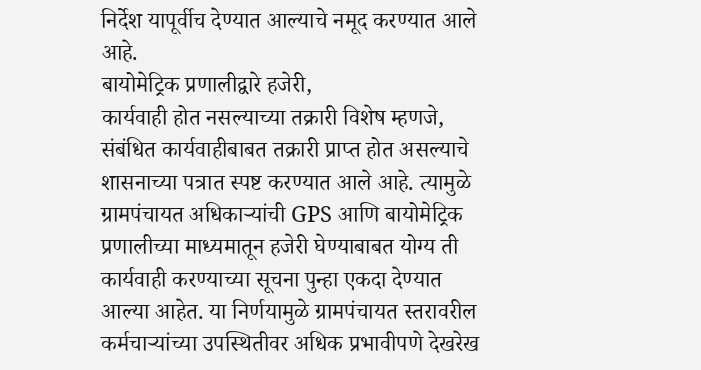निर्देश यापूर्वीच देण्यात आल्याचे नमूद करण्यात आले आहे.
बायोमेट्रिक प्रणालीद्वारे हजेरी,
कार्यवाही होत नसल्याच्या तक्रारी विशेष म्हणजे, संबंधित कार्यवाहीबाबत तक्रारी प्राप्त होत असल्याचे शासनाच्या पत्रात स्पष्ट करण्यात आले आहे. त्यामुळे ग्रामपंचायत अधिकाऱ्यांची GPS आणि बायोमेट्रिक प्रणालीच्या माध्यमातून हजेरी घेण्याबाबत योग्य ती कार्यवाही करण्याच्या सूचना पुन्हा एकदा देण्यात आल्या आहेत. या निर्णयामुळे ग्रामपंचायत स्तरावरील कर्मचाऱ्यांच्या उपस्थितीवर अधिक प्रभावीपणे देखरेख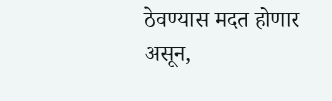ठेवण्यास मदत होणार असून,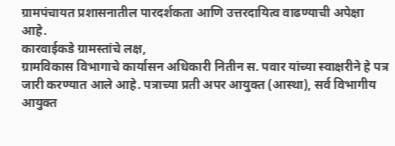ग्रामपंचायत प्रशासनातील पारदर्शकता आणि उत्तरदायित्व वाढण्याची अपेक्षा आहे.
कारवाईकडे ग्रामस्तांचे लक्ष,
ग्रामविकास विभागाचे कार्यासन अधिकारी नितीन स. पवार यांच्या स्वाक्षरीने हे पत्र जारी करण्यात आले आहे. पत्राच्या प्रती अपर आयुक्त (आस्था), सर्व विभागीय आयुक्त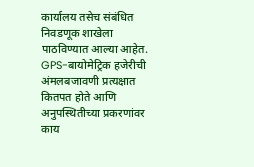कार्यालय तसेच संबंधित निवडणूक शाखेला पाठविण्यात आल्या आहेत. GPS-बायोमेट्रिक हजेरीची अंमलबजावणी प्रत्यक्षात कितपत होते आणि अनुपस्थितीच्या प्रकरणांवर काय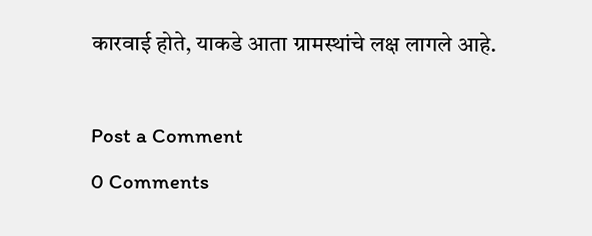कारवाई होते, याकडे आता ग्रामस्थांचे लक्ष लागले आहे.

Post a Comment
0 Comments